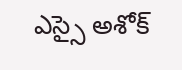ఎస్సై అశోక్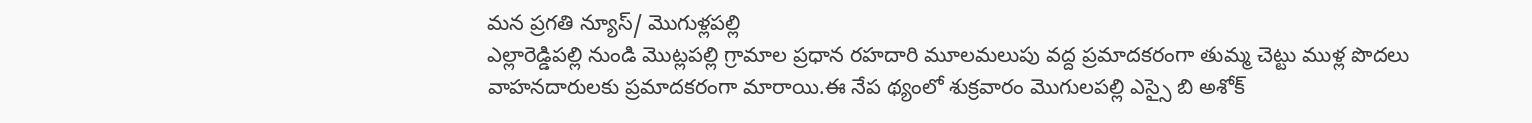మన ప్రగతి న్యూస్/ మొగుళ్లపల్లి
ఎల్లారెడ్డిపల్లి నుండి మొట్లపల్లి గ్రామాల ప్రధాన రహదారి మూలమలుపు వద్ద ప్రమాదకరంగా తుమ్మ చెట్టు ముళ్ల పొదలు వాహనదారులకు ప్రమాదకరంగా మారాయి.ఈ నేప థ్యంలో శుక్రవారం మొగులపల్లి ఎస్సై బి అశోక్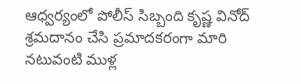ఆధ్వర్యంలో పోలీస్ సిబ్బంది కృష్ణ వినోద్ శ్రమదానం చేసి ప్రమాదకరంగా మారి నటువంటి ముళ్ల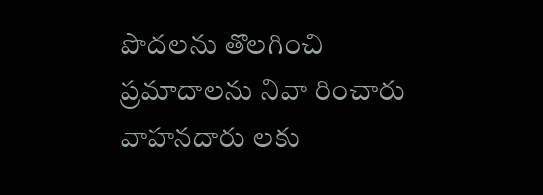పొదలను తొలగించి ప్రమాదాలను నివా రించారు వాహనదారు లకు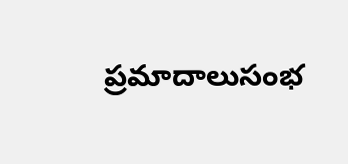ప్రమాదాలుసంభ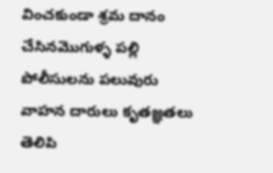వించకుండా శ్రమ దానం చేసినమొగుళ్ళ పల్లి పోలీసులను పలువురు వాహన దారులు కృతజ్ఞతలు తెలిపి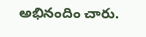అభినందిం చారు.